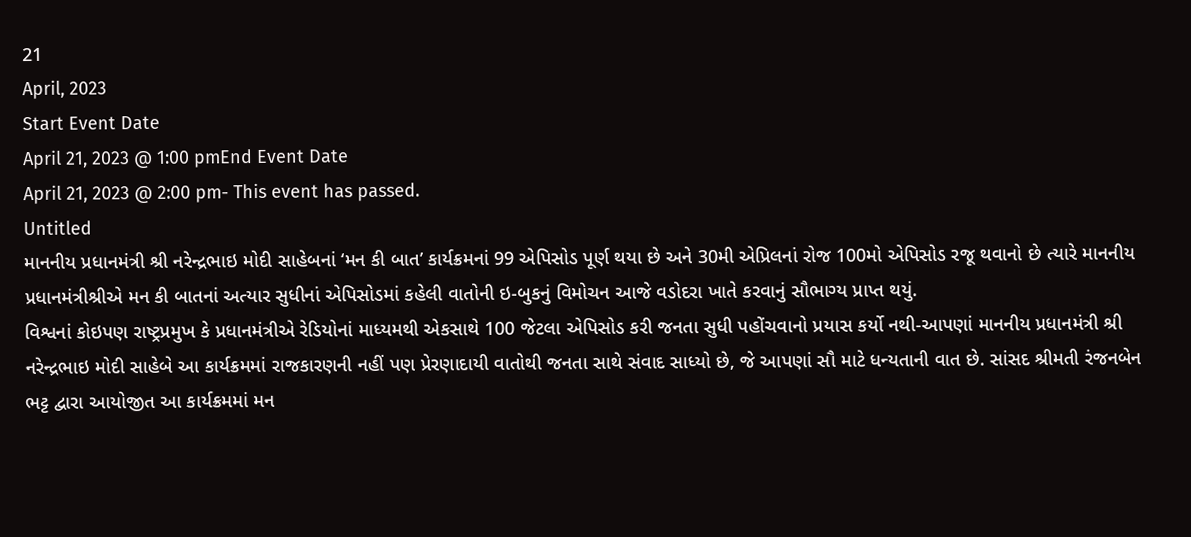21
April, 2023
Start Event Date
April 21, 2023 @ 1:00 pmEnd Event Date
April 21, 2023 @ 2:00 pm- This event has passed.
Untitled
માનનીય પ્રધાનમંત્રી શ્રી નરેન્દ્રભાઇ મોદી સાહેબનાં ‘મન કી બાત’ કાર્યક્રમનાં 99 એપિસોડ પૂર્ણ થયા છે અને 30મી એપ્રિલનાં રોજ 100મો એપિસોડ રજૂ થવાનો છે ત્યારે માનનીય પ્રધાનમંત્રીશ્રીએ મન કી બાતનાં અત્યાર સુધીનાં એપિસોડમાં કહેલી વાતોની ઇ-બુકનું વિમોચન આજે વડોદરા ખાતે કરવાનું સૌભાગ્ય પ્રાપ્ત થયું.
વિશ્વનાં કોઇપણ રાષ્ટ્રપ્રમુખ કે પ્રધાનમંત્રીએ રેડિયોનાં માધ્યમથી એકસાથે 100 જેટલા એપિસોડ કરી જનતા સુધી પહોંચવાનો પ્રયાસ કર્યો નથી-આપણાં માનનીય પ્રધાનમંત્રી શ્રી નરેન્દ્રભાઇ મોદી સાહેબે આ કાર્યક્રમમાં રાજકારણની નહીં પણ પ્રેરણાદાયી વાતોથી જનતા સાથે સંવાદ સાધ્યો છે, જે આપણાં સૌ માટે ધન્યતાની વાત છે. સાંસદ શ્રીમતી રંજનબેન ભટ્ટ દ્વારા આયોજીત આ કાર્યક્રમમાં મન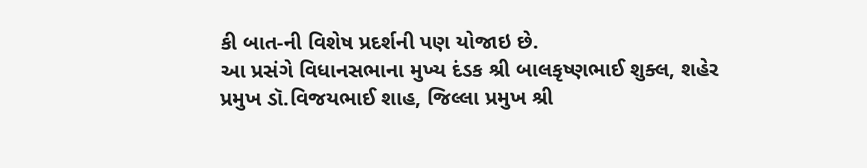કી બાત-ની વિશેષ પ્રદર્શની પણ યોજાઇ છે.
આ પ્રસંગે વિધાનસભાના મુખ્ય દંડક શ્રી બાલકૃષ્ણભાઈ શુક્લ, શહેર પ્રમુખ ડૉ.વિજયભાઈ શાહ, જિલ્લા પ્રમુખ શ્રી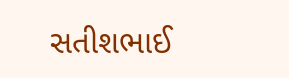સતીશભાઈ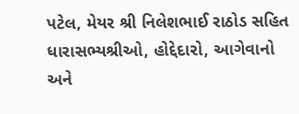પટેલ, મેયર શ્રી નિલેશભાઈ રાઠોડ સહિત ધારાસભ્યશ્રીઓ, હોદ્દેદારો, આગેવાનો અને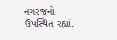નગરજનો ઉપસ્થિત રહ્યાં.